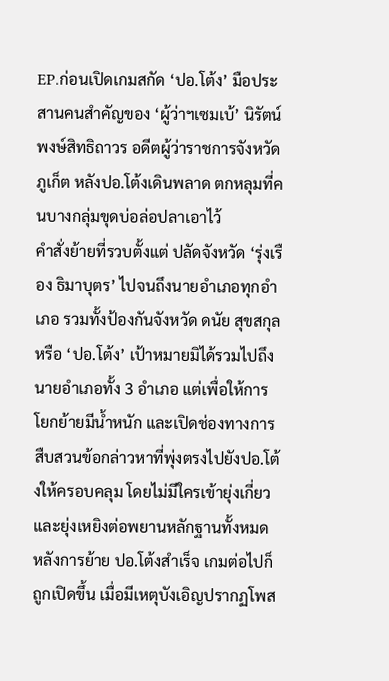EP.ก่อนเปิดเกมสกัด ‘ปอ.โต้ง’ มือประสานคนสำคัญของ ‘ผู้ว่าฯเซมเบ้’ นิรัตน์ พงษ์สิทธิถาวร อดีตผู้ว่าราชการจังหวัดภูเก็ต หลังปอ.โต้งเดินพลาด ตกหลุมที่คนบางกลุ่มขุดบ่อล่อปลาเอาไว้
คำสั่งย้ายที่รวบตั้งแต่ ปลัดจังหวัด ‘รุ่งเรือง ธิมาบุตร’ ไปจนถึงนายอำเภอทุกอำเภอ รวมทั้งป้องกันจังหวัด ดนัย สุขสกุล หรือ ‘ปอ.โต้ง’ เป้าหมายมิได้รวมไปถึงนายอำเภอทั้ง 3 อำเภอ แต่เพื่อให้การโยกย้ายมีน้ำหนัก และเปิดช่องทางการสืบสวนข้อกล่าวหาที่พุ่งตรงไปยังปอ.โต้งให้ครอบคลุม โดยไม่มีใครเข้ายุ่งเกี่ยว และยุ่งเหยิงต่อพยานหลักฐานทั้งหมด
หลังการย้าย ปอ.โต้งสำเร็จ เกมต่อไปก็ถูกเปิดขึ้น เมื่อมีเหตุบังเอิญปรากฏโพส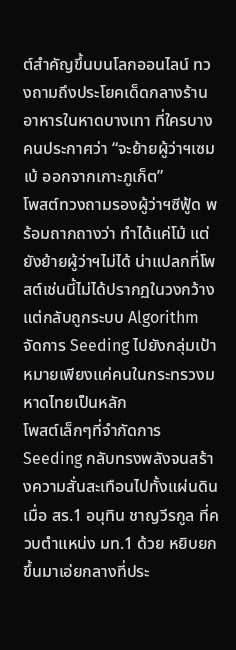ต์สำคัญขึ้นบนโลกออนไลน์ ทวงถามถึงประโยคเด็ดกลางร้านอาหารในหาดบางเทา ที่ใครบางคนประกาศว่า “จะย้ายผู้ว่าฯเซมเบ้ ออกจากเกาะภูเก็ต”
โพสต์ทวงถามรองผู้ว่าฯซีฟู้ด พร้อมถากถางว่า ทำได้แค่โม้ แต่ยังย้ายผู้ว่าฯไม่ได้ น่าแปลกที่โพสต์เช่นนี้ไม่ได้ปรากฏในวงกว้าง แต่กลับถูกระบบ Algorithm จัดการ Seeding ไปยังกลุ่มเป้าหมายเพียงแค่คนในกระทรวงมหาดไทยเป็นหลัก
โพสต์เล็กๆที่จำกัดการ Seeding กลับทรงพลังจนสร้างความสั่นสะเทือนไปทั้งแผ่นดิน เมื่อ สร.1 อนุทิน ชาญวีรกูล ที่ควบตำแหน่ง มท.1 ด้วย หยิบยกขึ้นมาเอ่ยกลางที่ประ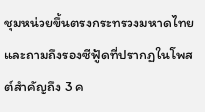ชุมหน่วยขึ้นตรงกระทรวงมหาดไทย และถามถึงรองซีฟู้ดที่ปรากฏในโพสต์สำคัญถึง 3 ค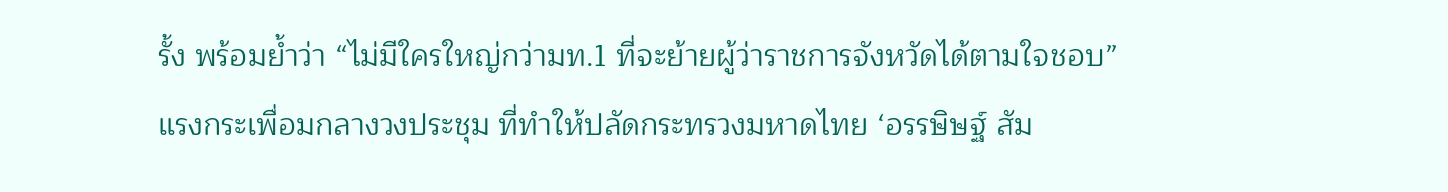รั้ง พร้อมย้ำว่า “ไม่มีใครใหญ่กว่ามท.1 ที่จะย้ายผู้ว่าราชการจังหวัดได้ตามใจชอบ”
แรงกระเพื่อมกลางวงประชุม ที่ทำให้ปลัดกระทรวงมหาดไทย ‘อรรษิษฐ์ สัม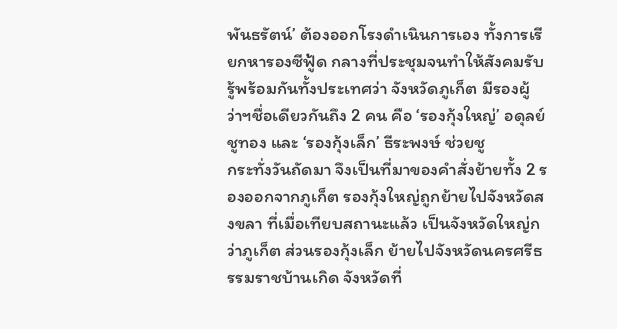พันธรัตน์’ ต้องออกโรงดำเนินการเอง ทั้งการเรียกหารองซีฟู้ด กลางที่ประชุมจนทำให้สังคมรับรู้พร้อมกันทั้งประเทศว่า จังหวัดภูเก็ต มีรองผู้ว่าฯชื่อเดียวกันถึง 2 คน คือ ‘รองกุ้งใหญ่’ อดุลย์ ชูทอง และ ‘รองกุ้งเล็ก’ ธีระพงษ์ ช่วยชู
กระทั่งวันถัดมา จึงเป็นที่มาของคำสั่งย้ายทั้ง 2 รองออกจากภูเก็ต รองกุ้งใหญ่ถูกย้ายไปจังหวัดสงขลา ที่เมื่อเทียบสถานะแล้ว เป็นจังหวัดใหญ่กว่าภูเก็ต ส่วนรองกุ้งเล็ก ย้ายไปจังหวัดนครศรีธรรมราชบ้านเกิด จังหวัดที่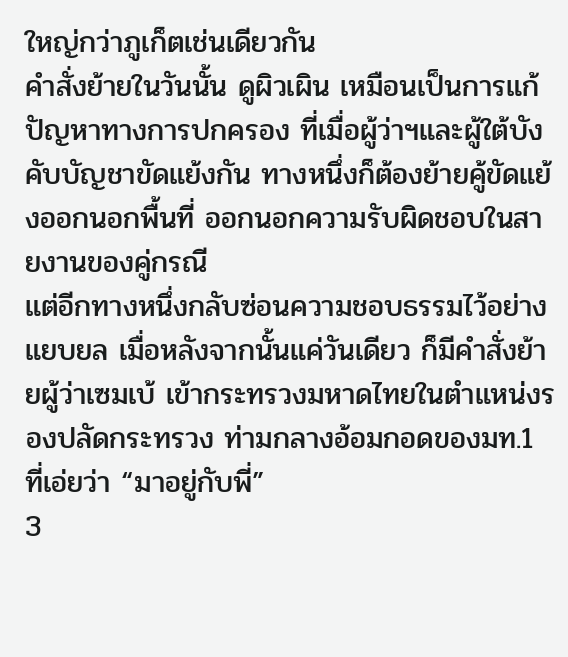ใหญ่กว่าภูเก็ตเช่นเดียวกัน
คำสั่งย้ายในวันนั้น ดูผิวเผิน เหมือนเป็นการแก้ปัญหาทางการปกครอง ที่เมื่อผู้ว่าฯและผู้ใต้บังคับบัญชาขัดแย้งกัน ทางหนึ่งก็ต้องย้ายคู้ขัดแย้งออกนอกพื้นที่ ออกนอกความรับผิดชอบในสายงานของคู่กรณี
แต่อีกทางหนึ่งกลับซ่อนความชอบธรรมไว้อย่างแยบยล เมื่อหลังจากนั้นแค่วันเดียว ก็มีคำสั่งย้ายผู้ว่าเซมเบ้ เข้ากระทรวงมหาดไทยในตำแหน่งรองปลัดกระทรวง ท่ามกลางอ้อมกอดของมท.1 ที่เอ่ยว่า “มาอยู่กับพี่”
3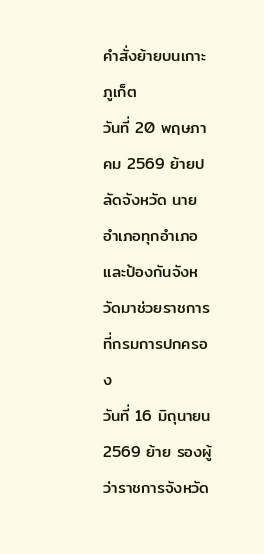คำสั่งย้ายบนเกาะภูเก็ต
วันที่ 20 พฤษภาคม 2569 ย้ายปลัดจังหวัด นายอำเภอทุกอำเภอ และป้องกันจังหวัดมาช่วยราชการที่กรมการปกครอง
วันที่ 16 มิถุนายน 2569 ย้าย รองผู้ว่าราชการจังหวัด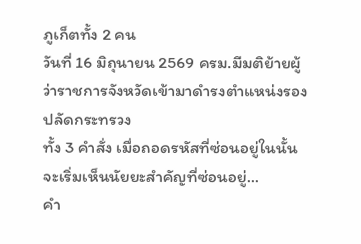ภูเก็ตทั้ง 2 คน
วันที่ 16 มิถุนายน 2569 ครม.มีมติย้ายผู้ว่าราชการจังหวัดเข้ามาดำรงตำแหน่งรองปลัดกระทรวง
ทั้ง 3 คำสั่ง เมื่อถอดรหัสที่ซ่อนอยู่ในนั้น จะเริ่มเห็นนัยยะสำคัญที่ซ่อนอยู่…
คำ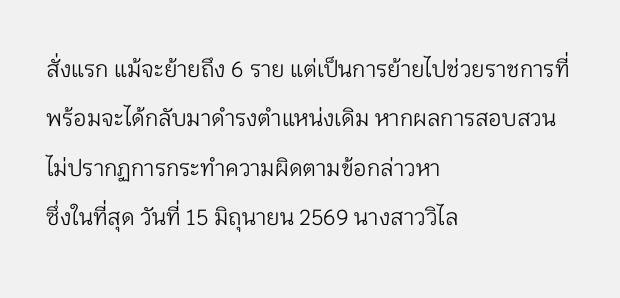สั่งแรก แม้จะย้ายถึง 6 ราย แต่เป็นการย้ายไปช่วยราชการที่พร้อมจะได้กลับมาดำรงตำแหน่งเดิม หากผลการสอบสวนไม่ปรากฏการกระทำความผิดตามข้อกล่าวหา
ซึ่งในที่สุด วันที่ 15 มิถุนายน 2569 นางสาววิไล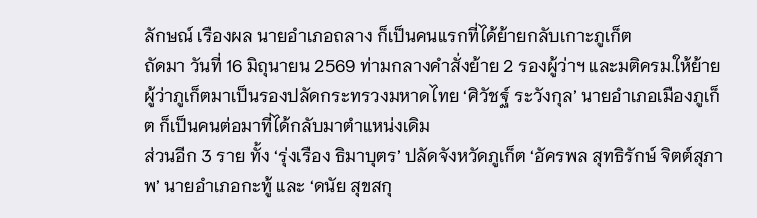ลักษณ์ เรืองผล นายอำเภอถลาง ก็เป็นคนแรกที่ได้ย้ายกลับเกาะภูเก็ต
ถัดมา วันที่ 16 มิถุนายน 2569 ท่ามกลางคำสั่งย้าย 2 รองผู้ว่าฯ และมติครม.ให้ย้ายผู้ว่าภูเก็ตมาเป็นรองปลัดกระทรวงมหาดไทย ‘ศิวัชฐ์ ระวังกุล’ นายอำเภอเมืองภูเก็ต ก็เป็นคนต่อมาที่ได้กลับมาตำแหน่งเดิม
ส่วนอีก 3 ราย ทั้ง ‘รุ่งเรือง ธิมาบุตร’ ปลัดจังหวัดภูเก็ต ‘อัครพล สุทธิรักษ์ จิตต์สุภาพ’ นายอำเภอกะทู้ และ ‘ดนัย สุขสกุ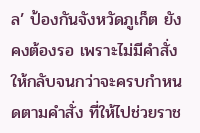ล’ ป้องกันจังหวัดภูเก็ต ยังคงต้องรอ เพราะไม่มีคำสั่งให้กลับจนกว่าจะครบกำหนดตามคำสั่ง ที่ให้ไปช่วยราช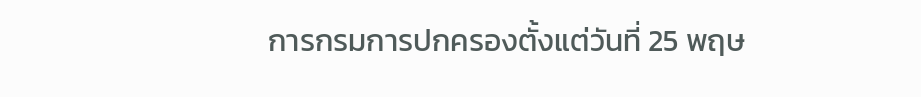การกรมการปกครองตั้งแต่วันที่ 25 พฤษ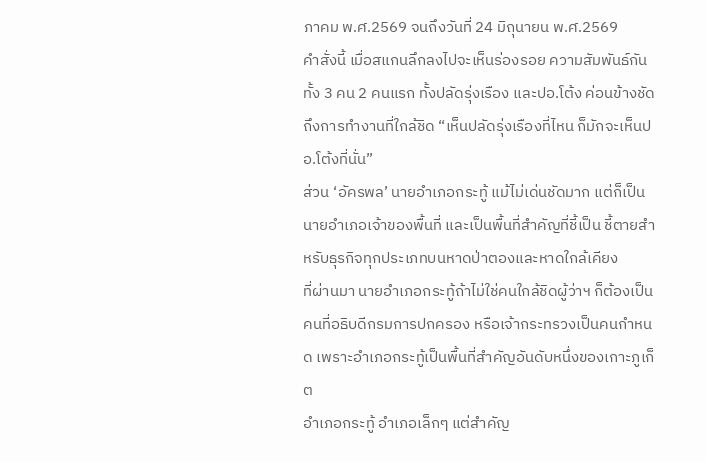ภาคม พ.ศ.2569 จนถึงวันที่ 24 มิถุนายน พ.ศ.2569
คำสั่งนี้ เมื่อสแกนลึกลงไปจะเห็นร่องรอย ความสัมพันธ์กันทั้ง 3 คน 2 คนแรก ทั้งปลัดรุ่งเรือง และปอ.โต้ง ค่อนข้างชัดถึงการทำงานที่ใกล้ชิด “เห็นปลัดรุ่งเรืองที่ไหน ก็มักจะเห็นปอ.โต้งที่นั่น”
ส่วน ‘อัครพล’ นายอำเภอกระทู้ แม้ไม่เด่นชัดมาก แต่ก็เป็นนายอำเภอเจ้าของพื้นที่ และเป็นพื้นที่สำคัญที่ชี้เป็น ชี้ตายสำหรับธุรกิจทุกประเภทบนหาดป่าตองและหาดใกล้เคียง
ที่ผ่านมา นายอำเภอกระทู้ถ้าไม่ใช่คนใกล้ชิดผู้ว่าฯ ก็ต้องเป็นคนที่อธิบดีกรมการปกครอง หรือเจ้ากระทรวงเป็นคนกำหนด เพราะอำเภอกระทู้เป็นพื้นที่สำคัญอันดับหนึ่งของเกาะภูเก็ต
อำเภอกระทู้ อำเภอเล็กๆ แต่สำคัญ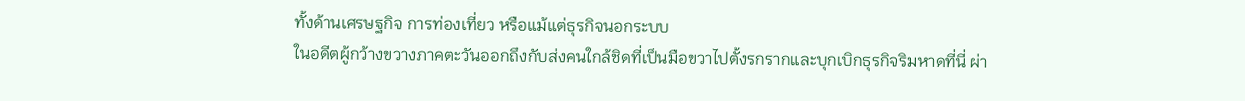ทั้งด้านเศรษฐกิจ การท่องเที่ยว หรือแม้แต่ธุรกิจนอกระบบ
ในอดีตผู้กว้างขวางภาคตะวันออกถึงกับส่งคนใกล้ชิดที่เป็นมือขวาไปตั้งรกรากและบุกเบิกธุรกิจริมหาดที่นี่ ผ่า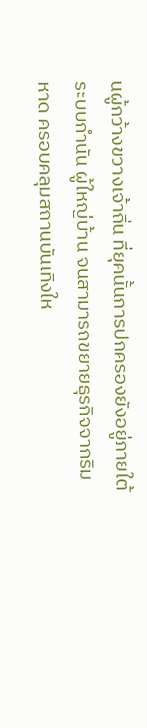นผู้กว้างขวางเจ้าถิ่น ที่ยุคนั้นการปกครองยังอยู่ภายใต้ระบบกำนัน ผู้ใหญ่บ้าน จนสามารถขยายธุรกิจจากริมหาด ครอบคลุมสถานบันเทิงให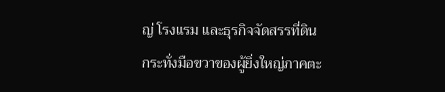ญ่ โรงแรม และธุรกิจจัดสรรที่ดิน
กระทั่งมือขวาของผู้ยิ่งใหญ่ภาคตะ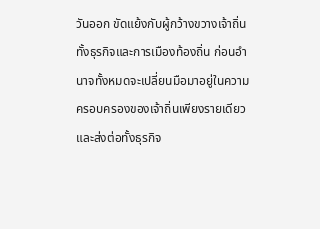วันออก ขัดแย้งกับผู้กว้างขวางเจ้าถิ่น ทั้งธุรกิจและการเมืองท้องถิ่น ก่อนอำนาจทั้งหมดจะเปลี่ยนมือมาอยู่ในความครอบครองของเจ้าถิ่นเพียงรายเดียว และส่งต่อทั้งธุรกิจ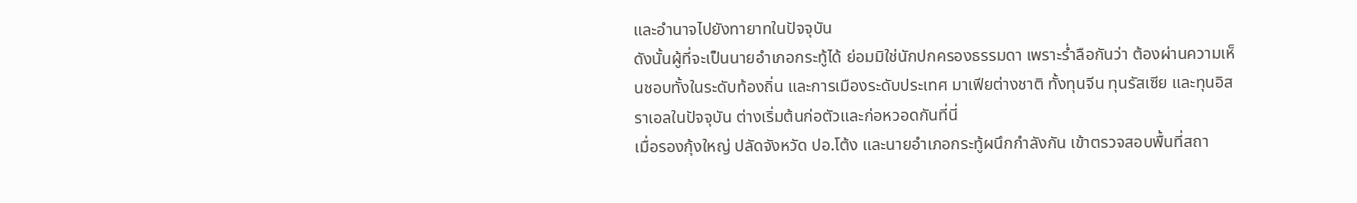และอำนาจไปยังทายาทในปัจจุบัน
ดังนั้นผู้ที่จะเป็นนายอำเภอกระทู้ได้ ย่อมมิใช่นักปกครองธรรมดา เพราะร่ำลือกันว่า ต้องผ่านความเห็นชอบทั้งในระดับท้องถิ่น และการเมืองระดับประเทศ มาเฟียต่างชาติ ทั้งทุนจีน ทุนรัสเซีย และทุนอิสราเอลในปัจจุบัน ต่างเริ่มต้นก่อตัวและก่อหวอดกันที่นี่
เมื่อรองกุ้งใหญ่ ปลัดจังหวัด ปอ.โต้ง และนายอำเภอกระทู้ผนึกกำลังกัน เข้าตรวจสอบพื้นที่สถา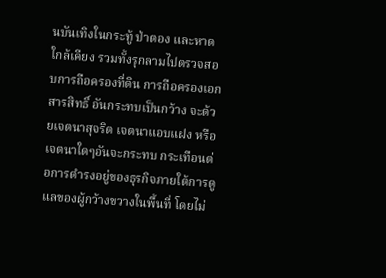นบันเทิงในกระทู้ ป่าตอง และหาดใกล้เคียง รวมทั้งรุกลามไปตรวจสอบการถือครองที่ดิน การถือครองเอกสารสิทธิ์ อันกระทบเป็นกว้าง จะด้วยเจตนาสุจริต เจตนาแอบแฝง หรือเจตนาใดๆอันจะกระทบ กระเทือนต่อการดำรงอยู่ของธุรกิจภายใต้การดูแลของผู้กว้างขวางในพื้นที่ โดยไม่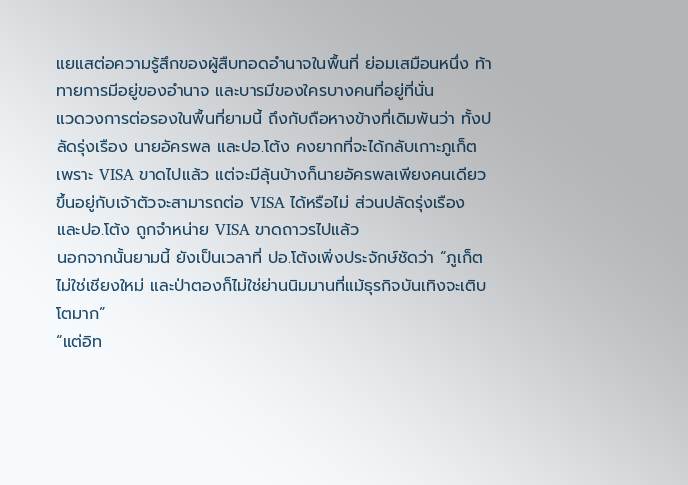แยแสต่อความรู้สึกของผู้สืบทอดอำนาจในพื้นที่ ย่อมเสมือนหนึ่ง ท้าทายการมีอยู่ของอำนาจ และบารมีของใครบางคนที่อยู่ที่นั่น
แวดวงการต่อรองในพื้นที่ยามนี้ ถึงกับถือหางข้างที่เดิมพันว่า ทั้งปลัดรุ่งเรือง นายอัครพล และปอ.โต้ง คงยากที่จะได้กลับเกาะภูเก็ต เพราะ VISA ขาดไปแล้ว แต่จะมีลุ้นบ้างก็นายอัครพลเพียงคนเดียว ขึ้นอยู่กับเจ้าตัวจะสามารถต่อ VISA ได้หรือไม่ ส่วนปลัดรุ่งเรือง และปอ.โต้ง ถูกจำหน่าย VISA ขาดถาวรไปแล้ว
นอกจากนั้นยามนี้ ยังเป็นเวลาที่ ปอ.โต้งเพิ่งประจักษ์ชัดว่า “ภูเก็ต ไม่ใช่เชียงใหม่ และป่าตองก็ไม่ใช่ย่านนิมมานที่แม้ธุรกิจบันเทิงจะเติบโตมาก”
“แต่อิท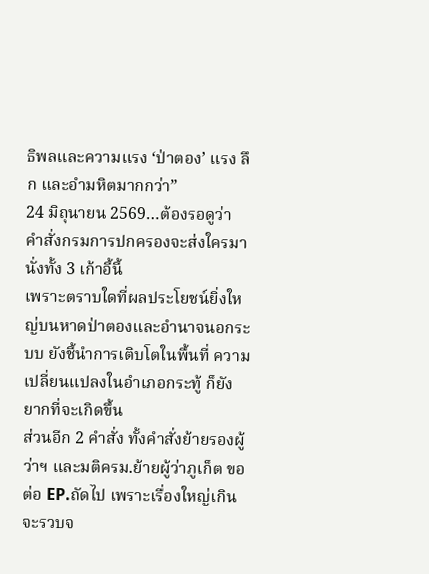ธิพลและความแรง ‘ป่าตอง’ แรง ลึก และอำมหิตมากกว่า”
24 มิถุนายน 2569…ต้องรอดูว่า คำสั่งกรมการปกครองจะส่งใครมานั่งทั้ง 3 เก้าอี้นี้
เพราะตราบใดที่ผลประโยชน์ยิ่งใหญ่บนหาดป่าตองและอำนาจนอกระบบ ยังชี้นำการเติบโตในพื้นที่ ความเปลี่ยนแปลงในอำเภอกระทู้ ก็ยังยากที่จะเกิดขึ้น
ส่วนอีก 2 คำสั่ง ทั้งคำสั่งย้ายรองผู้ว่าฯ และมติครม.ย้ายผู้ว่าภูเก็ต ขอต่อ EP.ถัดไป เพราะเรื่องใหญ่เกินจะรวบจ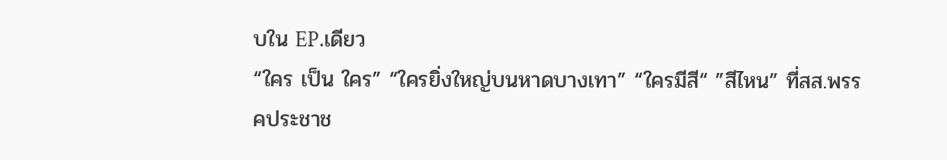บใน EP.เดียว
“ใคร เป็น ใคร” “ใครยิ่งใหญ่บนหาดบางเทา” “ใครมีสี“ ”สีไหน” ที่สส.พรรคประชาช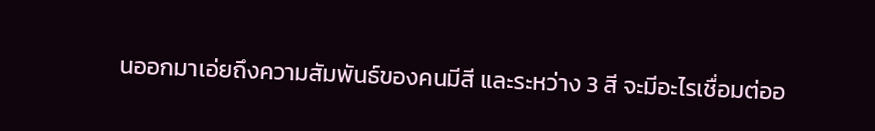นออกมาเอ่ยถึงความสัมพันธ์ของคนมีสี และระหว่าง 3 สี จะมีอะไรเชื่อมต่ออ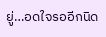ยู่…อดใจรออีกนิด